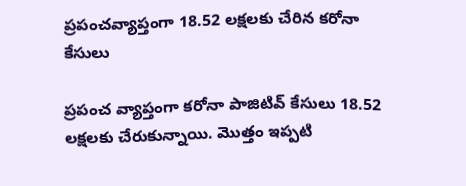ప్రపంచవ్యాప్తంగా 18.52 లక్షలకు చేరిన కరోనా కేసులు

ప్రపంచ వ్యాప్తంగా కరోనా పాజిటివ్‌ కేసులు 18.52 లక్షలకు చేరుకున్నాయి. మొత్తం ఇప్పటి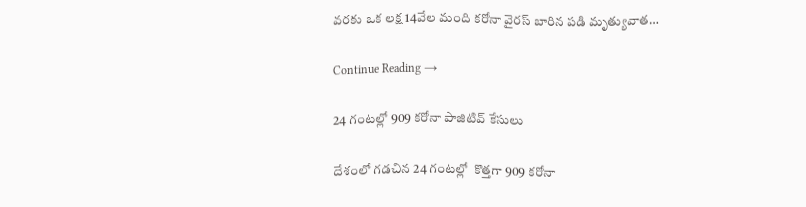వరకు ఒక లక్ష 14వేల మంది కరోనా వైరస్‌ బారిన పడి మృత్యువాత…

Continue Reading →

24 గంటల్లో 909 కరోనా పాజిటివ్‌ కేసులు

దేశంలో గడచిన 24 గంటల్లో  కొత్తగా 909 కరోనా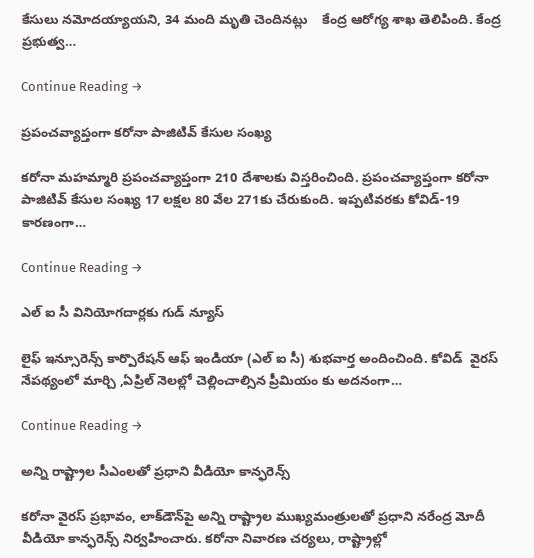కేసులు నమోదయ్యాయని, 34 మంది మృతి చెందినట్లు    కేంద్ర ఆరోగ్య శాఖ తెలిపింది. కేంద్ర ప్రభుత్వ…

Continue Reading →

ప్రపంచవ్యాప్తంగా కరోనా పాజిటివ్‌ కేసుల సంఖ్య

కరోనా మహమ్మారి ప్రపంచవ్యాప్తంగా 210 దేశాలకు విస్తరించింది. ప్రపంచవ్యాప్తంగా కరోనా పాజిటివ్‌ కేసుల సంఖ్య 17 లక్షల 80 వేల 271కు చేరుకుంది. ఇప్పటివరకు కోవిడ్‌-19 కారణంగా…

Continue Reading →

ఎల్ ఐ సీ వినియోగదార్లకు గుడ్ న్యూస్

లైఫ్ ఇన్సూరెన్స్ కార్పొరేషన్ ఆఫ్ ఇండియా (ఎల్ ఐ సీ) శుభవార్త అందించింది. కోవిడ్  వైరస్ నేపథ్యంలో మార్చి ,ఏప్రిల్ నెలల్లో చెల్లించాల్సిన ప్రీమియం కు అదనంగా…

Continue Reading →

అన్ని రాష్ట్రాల సీఎంలతో ప్రధాని వీడియో కాన్ఫరెన్స్

కరోనా వైరస్‌ ప్రభావం, లాక్‌డౌన్‌పై అన్ని రాష్ట్రాల ముఖ్యమంత్రులతో ప్రధాని నరేంద్ర మోదీ వీడియో కాన్ఫరెన్స్‌ నిర్వహించారు. కరోనా నివారణ చర్యలు, రాష్ట్రాల్లో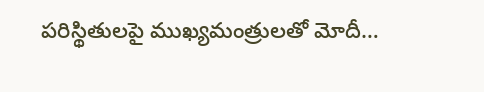పరిస్థితులపై ముఖ్యమంత్రులతో మోదీ…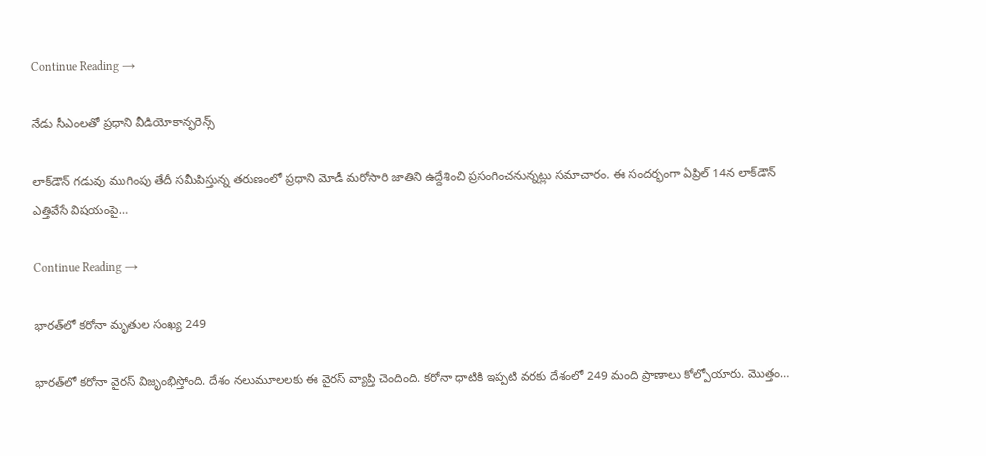Continue Reading →

నేడు సీఎంలతో ప్రధాని వీడియోకాన్ఫరెన్స్

లాక్‌డౌన్ గడువు ముగింపు తేదీ సమీపిస్తున్న తరుణంలో ప్రధాని మోడీ మరోసారి జాతిని ఉద్దేశించి ప్రసంగించనున్నట్లు సమాచారం. ఈ సందర్భంగా ఏప్రిల్ 14న లాక్‌డౌన్ ఎత్తివేసే విషయంపై…

Continue Reading →

భారత్‌లో కరోనా మృతుల సంఖ్య 249

భారత్‌లో కరోనా వైరస్‌ విజృంభిస్తోంది. దేశం నలుమూలలకు ఈ వైరస్‌ వ్యాప్తి చెందింది. కరోనా ధాటికి ఇప్పటి వరకు దేశంలో 249 మంది ప్రాణాలు కోల్పోయారు. మొత్తం…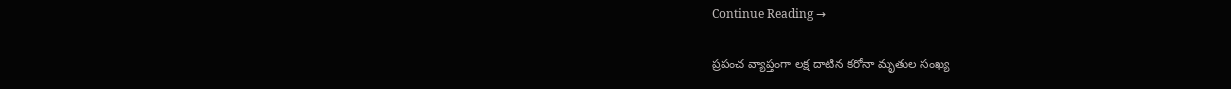Continue Reading →

ప్రపంచ వ్యాప్తంగా లక్ష దాటిన కరోనా మృతుల సంఖ్య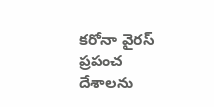కరోనా వైరస్‌ ప్రపంచ దేశాలను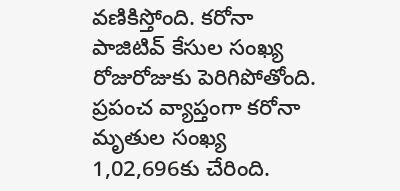వణికిస్తోంది. కరోనా పాజిటివ్‌ కేసుల సంఖ్య రోజురోజుకు పెరిగిపోతోంది. ప్రపంచ వ్యాప్తంగా కరోనా మృతుల సంఖ్య 1,02,696కు చేరింది.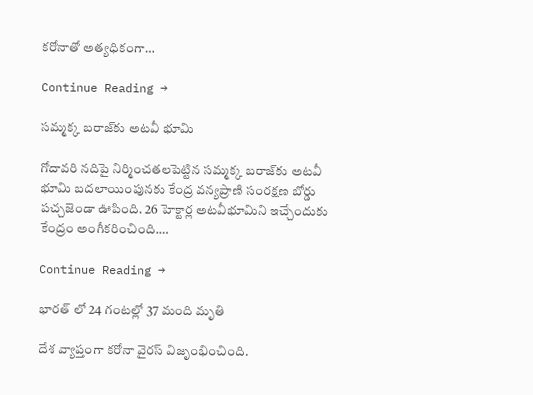కరోనాతో అత్యధికంగా…

Continue Reading →

సమ్మక్క బరాజ్‌కు అటవీ భూమి

గోదావరి నదిపై నిర్మించతలపెట్టిన సమ్మక్క బరాజ్‌కు అటవీ భూమి బదలాయింపునకు కేంద్ర వన్యప్రాణి సంరక్షణ బోర్డు పచ్చజెండా ఊపింది. 26 హెక్టార్ల అటవీభూమిని ఇచ్చేందుకు కేంద్రం అంగీకరించింది.…

Continue Reading →

భారత్ లో 24 గంటల్లో 37 మంది మృతి

దేశ వ్యాప్తంగా కరోనా వైరస్‌ విజృంభించింది.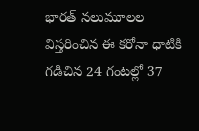భారత్‌ నలుమూలల విస్తరించిన ఈ కరోనా ధాటికి గడిచిన 24 గంటల్లో 37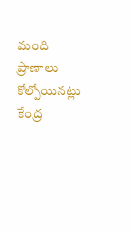మంది ప్రాణాలు కోల్పోయినట్లు కేంద్ర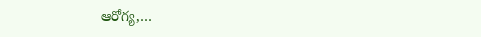ఆరోగ్య,…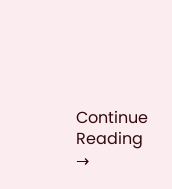Continue Reading →